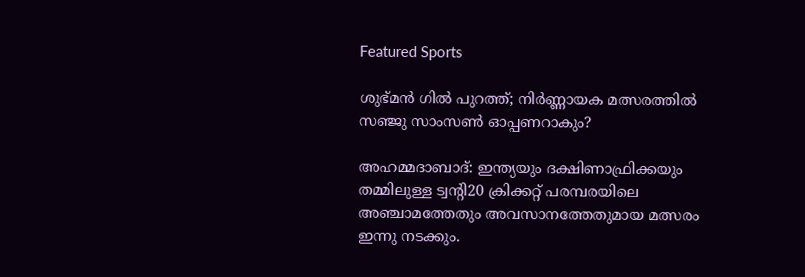Featured Sports

ശുഭ്മൻ ഗിൽ പുറത്ത്; നിർണ്ണായക മത്സരത്തിൽ സഞ്ജു സാംസൺ ഓപ്പണറാകും?

അഹമ്മദാബാദ്‌: ഇന്ത്യയും ദക്ഷിണാഫ്രിക്കയും തമ്മിലുള്ള ട്വന്റി20 ക്രിക്കറ്റ്‌ പരമ്പരയിലെ അഞ്ചാമത്തേതും അവസാനത്തേതുമായ മത്സരം ഇന്നു നടക്കും.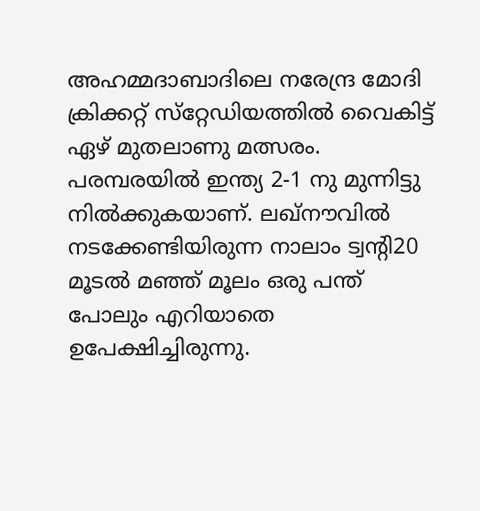അഹമ്മദാബാദിലെ നരേന്ദ്ര മോദി ക്രിക്കറ്റ്‌ സ്‌റ്റേഡിയത്തില്‍ വൈകിട്ട്‌ ഏഴ്‌ മുതലാണു മത്സരം. പരമ്പരയില്‍ ഇന്ത്യ 2-1 നു മുന്നിട്ടു നില്‍ക്കുകയാണ്‌. ലഖ്‌നൗവില്‍ നടക്കേണ്ടിയിരുന്ന നാലാം ട്വന്റി20 മൂടല്‍ മഞ്ഞ്‌ മൂലം ഒരു പന്ത്‌ പോലും എറിയാതെ ഉപേക്ഷിച്ചിരുന്നു.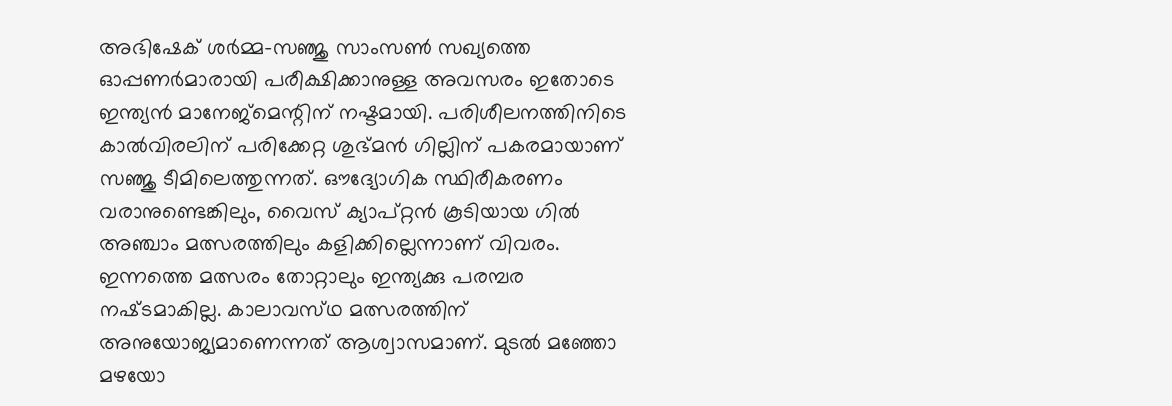അഭിഷേക് ശർമ്മ-സഞ്ജു സാംസൺ സഖ്യത്തെ ഓപ്പണർമാരായി പരീക്ഷിക്കാനുള്ള അവസരം ഇതോടെ ഇന്ത്യൻ മാനേജ്‌മെന്റിന് നഷ്ടമായി. പരിശീലനത്തിനിടെ കാൽവിരലിന് പരിക്കേറ്റ ശുഭ്മൻ ഗില്ലിന് പകരമായാണ് സഞ്ജു ടീമിലെത്തുന്നത്. ഔദ്യോഗിക സ്ഥിരീകരണം വരാനുണ്ടെങ്കിലും, വൈസ് ക്യാപ്റ്റൻ കൂടിയായ ഗിൽ അഞ്ചാം മത്സരത്തിലും കളിക്കില്ലെന്നാണ് വിവരം. ഇന്നത്തെ മത്സരം തോറ്റാലും ഇന്ത്യക്കു പരമ്പര നഷ്‌ടമാകില്ല. കാലാവസ്‌ഥ മത്സരത്തിന്‌ അനുയോജ്യമാണെന്നത്‌ ആശ്വാസമാണ്‌. മുടല്‍ മഞ്ഞോ മഴയോ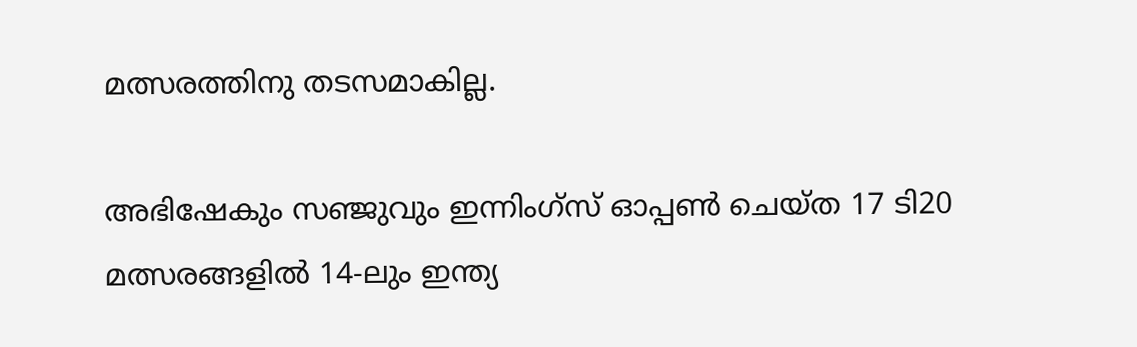മത്സരത്തിനു തടസമാകില്ല.

അഭിഷേകും സഞ്ജുവും ഇന്നിംഗ്‌സ് ഓപ്പൺ ചെയ്ത 17 ടി20 മത്സരങ്ങളിൽ 14-ലും ഇന്ത്യ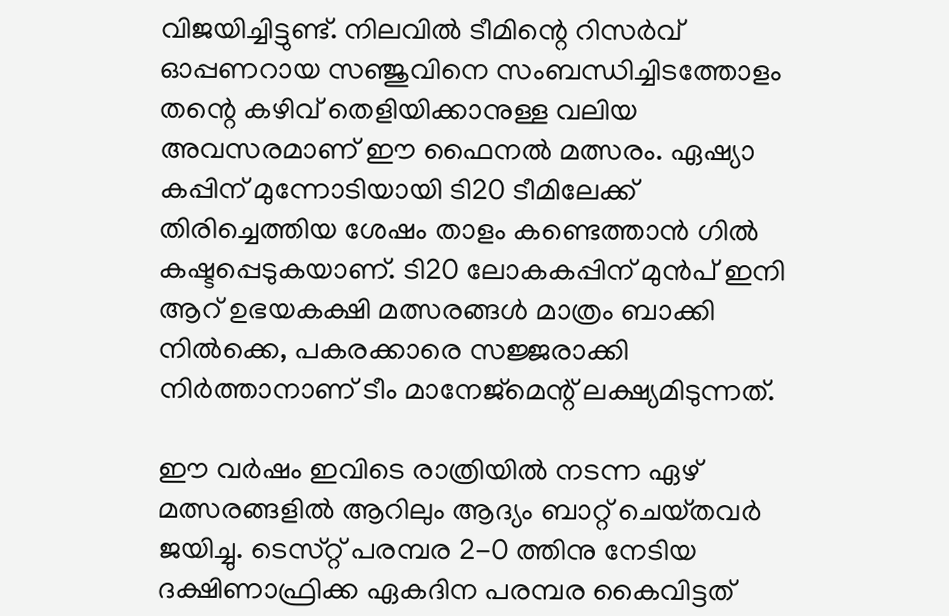വിജയിച്ചിട്ടുണ്ട്. നിലവിൽ ടീമിന്റെ റിസർവ് ഓപ്പണറായ സഞ്ജുവിനെ സംബന്ധിച്ചിടത്തോളം തന്റെ കഴിവ് തെളിയിക്കാനുള്ള വലിയ അവസരമാണ് ഈ ഫൈനൽ മത്സരം. ഏഷ്യാ കപ്പിന് മുന്നോടിയായി ടി20 ടീമിലേക്ക് തിരിച്ചെത്തിയ ശേഷം താളം കണ്ടെത്താൻ ഗിൽ കഷ്ടപ്പെടുകയാണ്. ടി20 ലോകകപ്പിന് മുൻപ് ഇനി ആറ് ഉഭയകക്ഷി മത്സരങ്ങൾ മാത്രം ബാക്കി നിൽക്കെ, പകരക്കാരെ സജ്ജരാക്കി നിർത്താനാണ് ടീം മാനേജ്‌മെന്റ് ലക്ഷ്യമിടുന്നത്.

ഈ വര്‍ഷം ഇവിടെ രാത്രിയില്‍ നടന്ന ഏഴ്‌ മത്സരങ്ങളില്‍ ആറിലും ആദ്യം ബാറ്റ്‌ ചെയ്‌തവര്‍ ജയിച്ചു. ടെസ്‌റ്റ് പരമ്പര 2-0 ത്തിനു നേടിയ ദക്ഷിണാഫ്രിക്ക ഏകദിന പരമ്പര കൈവിട്ടത്‌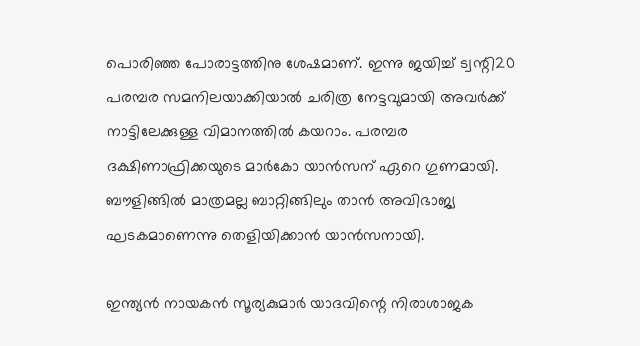പൊരിഞ്ഞ പോരാട്ടത്തിനു ശേഷമാണ്‌. ഇന്നു ജയിച്ച്‌ ട്വന്റി20 പരമ്പര സമനിലയാക്കിയാല്‍ ചരിത്ര നേട്ടവുമായി അവര്‍ക്ക്‌ നാട്ടിലേക്കുള്ള വിമാനത്തില്‍ കയറാം. പരമ്പര ദക്ഷിണാഫ്രിക്കയുടെ മാര്‍കോ യാന്‍സന്‌ ഏറെ ഗുണമായി. ബൗളിങ്ങില്‍ മാത്രമല്ല ബാറ്റിങ്ങിലും താന്‍ അവിഭാജ്യ ഘടകമാണെന്നു തെളിയിക്കാന്‍ യാന്‍സനായി.

ഇന്ത്യന്‍ നായകന്‍ സൂര്യകുമാര്‍ യാദവിന്റെ നിരാശാജക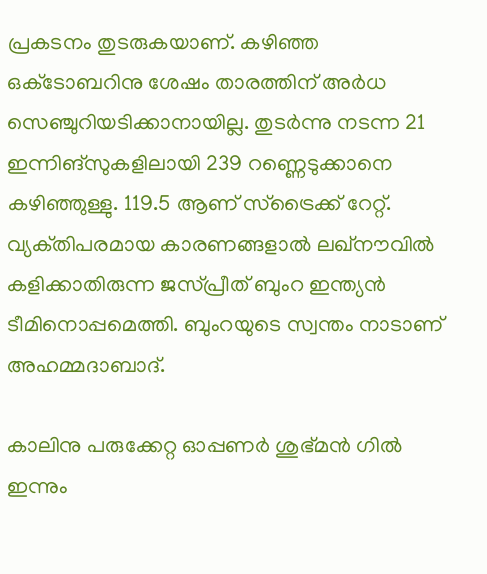പ്രകടനം തുടരുകയാണ്‌. കഴിഞ്ഞ ഒക്‌ടോബറിനു ശേഷം താരത്തിന്‌ അര്‍ധ സെഞ്ചുറിയടിക്കാനായില്ല. തുടര്‍ന്നു നടന്ന 21 ഇന്നിങ്‌സുകളിലായി 239 റണ്ണെടുക്കാനെ കഴിഞ്ഞുള്ളു. 119.5 ആണ്‌ സ്‌ട്രൈക്ക്‌ റേറ്റ്‌. വ്യക്‌തിപരമായ കാരണങ്ങളാല്‍ ലഖ്‌നൗവില്‍ കളിക്കാതിരുന്ന ജസ്‌പ്രീത്‌ ബുംറ ഇന്ത്യന്‍ ടീമിനൊപ്പമെത്തി. ബുംറയുടെ സ്വന്തം നാടാണ്‌ അഹമ്മദാബാദ്‌.

കാലിനു പരുക്കേറ്റ ഓപ്പണര്‍ ശുഭ്‌മന്‍ ഗില്‍ ഇന്നും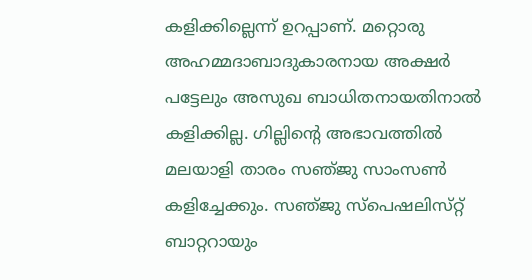കളിക്കില്ലെന്ന്‌ ഉറപ്പാണ്‌. മറ്റൊരു അഹമ്മദാബാദുകാരനായ അക്ഷര്‍ പട്ടേലും അസുഖ ബാധിതനായതിനാല്‍ കളിക്കില്ല. ഗില്ലിന്റെ അഭാവത്തില്‍ മലയാളി താരം സഞ്‌ജു സാംസണ്‍ കളിച്ചേക്കും. സഞ്‌ജു സ്‌പെഷലിസ്‌റ്റ് ബാറ്ററായും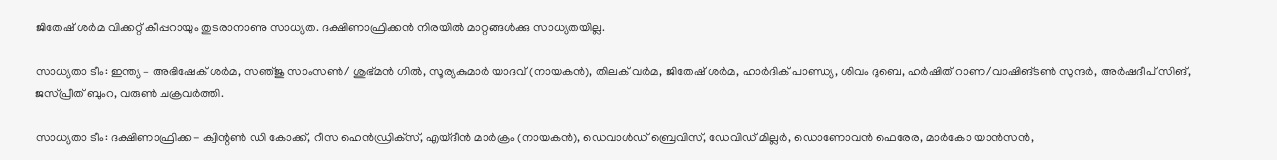ജിതേഷ്‌ ശര്‍മ വിക്കറ്റ്‌ കീപ്പറായും തുടരാനാണു സാധ്യത. ദക്ഷിണാഫ്രിക്കന്‍ നിരയില്‍ മാറ്റങ്ങള്‍ക്കു സാധ്യതയില്ല.

സാധ്യതാ ടീം: ഇന്ത്യ – അഭിഷേക്‌ ശര്‍മ, സഞ്‌ജു സാംസണ്‍/ ശുഭ്‌മന്‍ ഗില്‍, സൂര്യകുമാര്‍ യാദവ്‌ (നായകന്‍), തിലക്‌ വര്‍മ, ജിതേഷ്‌ ശര്‍മ, ഹാര്‍ദിക്‌ പാണ്ഡ്യ, ശിവം ദുബെ, ഹര്‍ഷിത്‌ റാണ/വാഷിങ്‌ടണ്‍ സുന്ദര്‍, അര്‍ഷദീപ്‌ സിങ്‌, ജസ്‌പ്രീത്‌ ബുംറ, വരുണ്‍ ചക്രവര്‍ത്തി.

സാധ്യതാ ടീം: ദക്ഷിണാഫ്രിക്ക- ക്വിന്റണ്‍ ഡി കോക്ക്‌, റീസ ഹെന്‍ഡ്രിക്‌സ്, എയ്‌ദീന്‍ മാര്‍ക്രം (നായകന്‍), ഡെവാള്‍ഡ്‌ ബ്രെവിസ്‌, ഡേവിഡ്‌ മില്ലര്‍, ഡൊണോവന്‍ ഫെരേര, മാര്‍കോ യാന്‍സന്‍,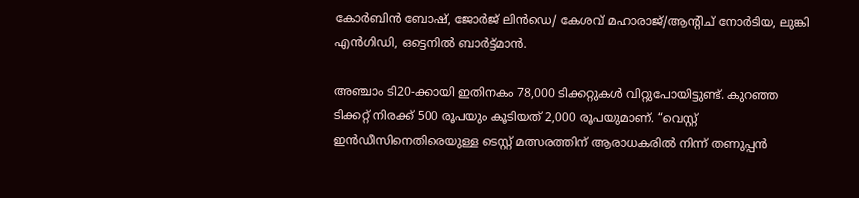കോര്‍ബിന്‍ ബോഷ്‌, ജോര്‍ജ്‌ ലിന്‍ഡെ/ കേശവ്‌ മഹാരാജ്‌/ആന്റിച്‌ നോര്‍ടിയ, ലുങ്കി എന്‍ഗിഡി, ഒട്ടെനില്‍ ബാര്‍ട്ട്‌മാന്‍.

അഞ്ചാം ടി20-ക്കായി ഇതിനകം 78,000 ടിക്കറ്റുകൾ വിറ്റുപോയിട്ടുണ്ട്. കുറഞ്ഞ ടിക്കറ്റ് നിരക്ക് 500 രൂപയും കൂടിയത് 2,000 രൂപയുമാണ്. “വെസ്റ്റ് ഇൻഡീസിനെതിരെയുള്ള ടെസ്റ്റ് മത്സരത്തിന് ആരാധകരിൽ നിന്ന് തണുപ്പൻ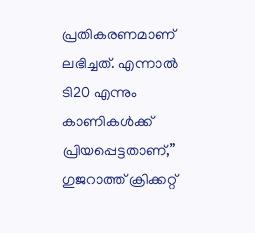പ്രതികരണമാണ് ലഭിച്ചത്. എന്നാൽ ടി20 എന്നും കാണികൾക്ക് പ്രിയപ്പെട്ടതാണ്,” ഗുജറാത്ത് ക്രിക്കറ്റ്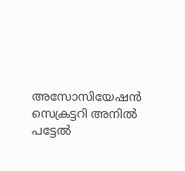അസോസിയേഷൻ സെക്രട്ടറി അനിൽ പട്ടേൽ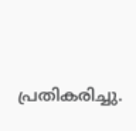പ്രതികരിച്ചു.